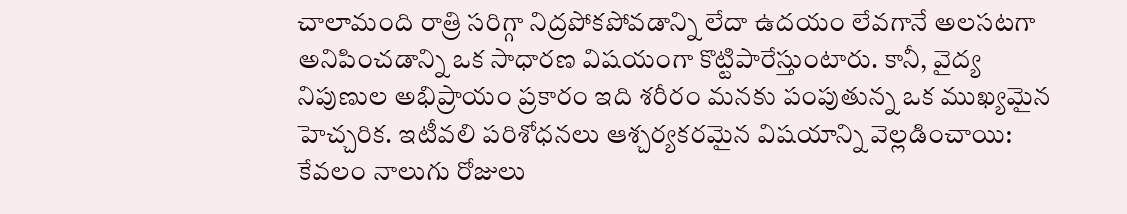చాలామంది రాత్రి సరిగ్గా నిద్రపోకపోవడాన్ని లేదా ఉదయం లేవగానే అలసటగా అనిపించడాన్ని ఒక సాధారణ విషయంగా కొట్టిపారేస్తుంటారు. కానీ, వైద్య నిపుణుల అభిప్రాయం ప్రకారం ఇది శరీరం మనకు పంపుతున్న ఒక ముఖ్యమైన హెచ్చరిక. ఇటీవలి పరిశోధనలు ఆశ్చర్యకరమైన విషయాన్ని వెల్లడించాయి: కేవలం నాలుగు రోజులు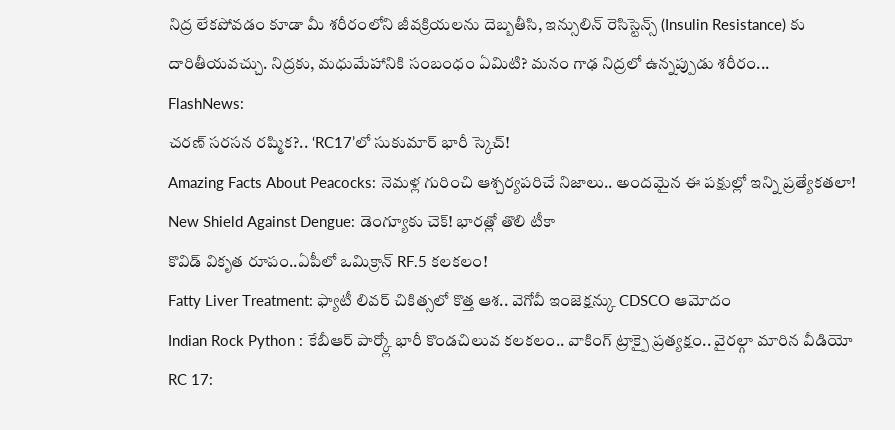నిద్ర లేకపోవడం కూడా మీ శరీరంలోని జీవక్రియలను దెబ్బతీసి, ఇన్సులిన్ రెసిస్టెన్స్ (Insulin Resistance) కు దారితీయవచ్చు. నిద్రకు, మధుమేహానికి సంబంధం ఏమిటి? మనం గాఢ నిద్రలో ఉన్నప్పుడు శరీరం...
FlashNews:
చరణ్ సరసన రష్మిక?.. ‘RC17’లో సుకుమార్ భారీ స్కెచ్!
Amazing Facts About Peacocks: నెమళ్ల గురించి ఆశ్చర్యపరిచే నిజాలు.. అందమైన ఈ పక్షుల్లో ఇన్ని ప్రత్యేకతలా!
New Shield Against Dengue: డెంగ్యూకు చెక్! భారత్లో తొలి టీకా
కొవిడ్ వికృత రూపం..ఏపీలో ఒమిక్రాన్ RF.5 కలకలం!
Fatty Liver Treatment: ఫ్యాటీ లివర్ చికిత్సలో కొత్త ఆశ.. వెగోవీ ఇంజెక్షన్కు CDSCO ఆమోదం
Indian Rock Python : కేబీఆర్ పార్క్లో భారీ కొండచిలువ కలకలం.. వాకింగ్ ట్రాక్పై ప్రత్యక్షం.. వైరల్గా మారిన వీడియో
RC 17: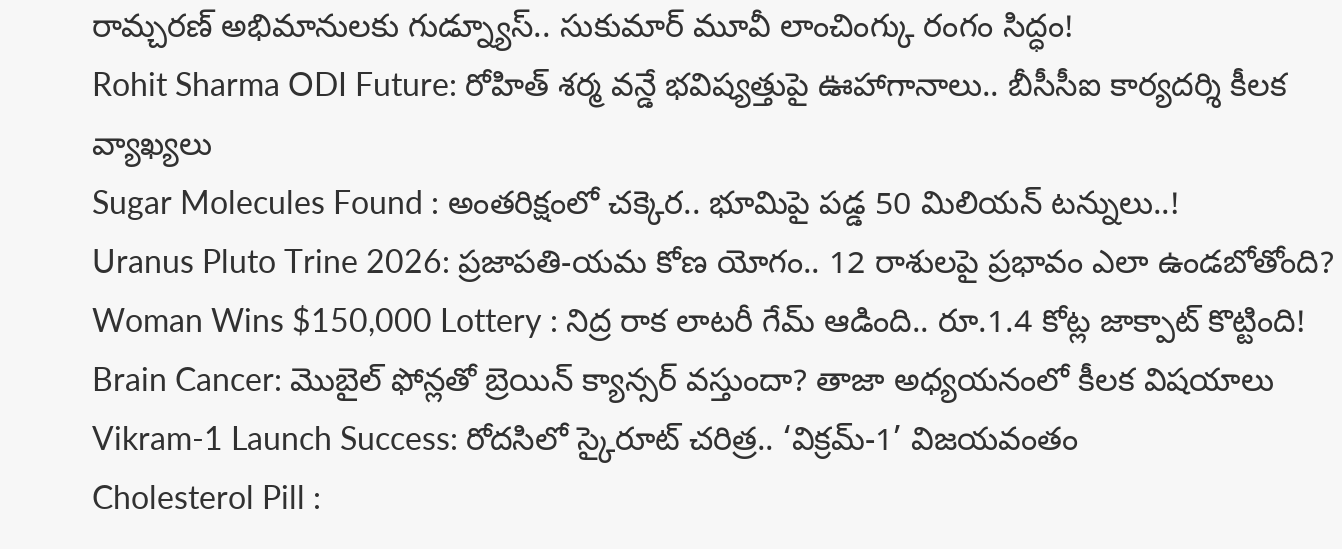రామ్చరణ్ అభిమానులకు గుడ్న్యూస్.. సుకుమార్ మూవీ లాంచింగ్కు రంగం సిద్ధం!
Rohit Sharma ODI Future: రోహిత్ శర్మ వన్డే భవిష్యత్తుపై ఊహాగానాలు.. బీసీసీఐ కార్యదర్శి కీలక వ్యాఖ్యలు
Sugar Molecules Found : అంతరిక్షంలో చక్కెర.. భూమిపై పడ్డ 50 మిలియన్ టన్నులు..!
Uranus Pluto Trine 2026: ప్రజాపతి-యమ కోణ యోగం.. 12 రాశులపై ప్రభావం ఎలా ఉండబోతోంది?
Woman Wins $150,000 Lottery : నిద్ర రాక లాటరీ గేమ్ ఆడింది.. రూ.1.4 కోట్ల జాక్పాట్ కొట్టింది!
Brain Cancer: మొబైల్ ఫోన్లతో బ్రెయిన్ క్యాన్సర్ వస్తుందా? తాజా అధ్యయనంలో కీలక విషయాలు
Vikram-1 Launch Success: రోదసిలో స్కైరూట్ చరిత్ర.. ‘విక్రమ్-1’ విజయవంతం
Cholesterol Pill :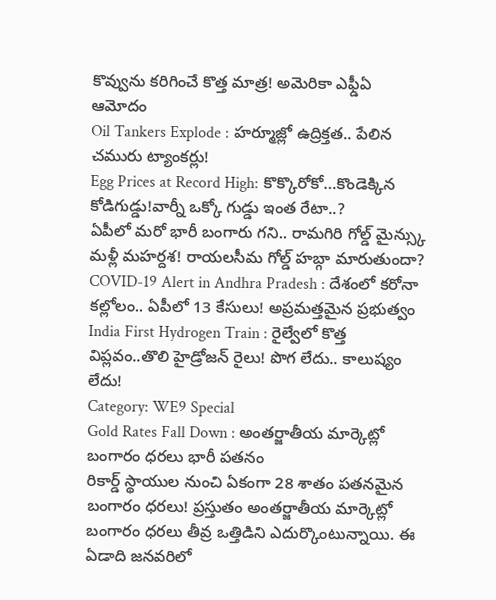కొవ్వును కరిగించే కొత్త మాత్ర! అమెరికా ఎఫ్డీఏ ఆమోదం
Oil Tankers Explode : హర్మూజ్లో ఉద్రిక్తత.. పేలిన చమురు ట్యాంకర్లు!
Egg Prices at Record High: కొక్కొరోకో…కొండెక్కిన కోడిగుడ్డు!వార్నీ ఒక్కో గుడ్డు ఇంత రేటా..?
ఏపీలో మరో భారీ బంగారు గని.. రామగిరి గోల్డ్ మైన్స్కు మళ్లీ మహర్దశ! రాయలసీమ గోల్డ్ హబ్గా మారుతుందా?
COVID-19 Alert in Andhra Pradesh : దేశంలో కరోనా కల్లోలం.. ఏపీలో 13 కేసులు! అప్రమత్తమైన ప్రభుత్వం
India First Hydrogen Train : రైల్వేలో కొత్త విప్లవం..తొలి హైడ్రోజన్ రైలు! పొగ లేదు.. కాలుష్యం లేదు!
Category: WE9 Special
Gold Rates Fall Down : అంతర్జాతీయ మార్కెట్లో బంగారం ధరలు భారీ పతనం
రికార్డ్ స్థాయుల నుంచి ఏకంగా 28 శాతం పతనమైన బంగారం ధరలు! ప్రస్తుతం అంతర్జాతీయ మార్కెట్లో బంగారం ధరలు తీవ్ర ఒత్తిడిని ఎదుర్కొంటున్నాయి. ఈ ఏడాది జనవరిలో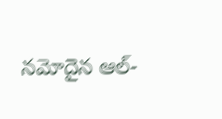నమోదైన ఆల్-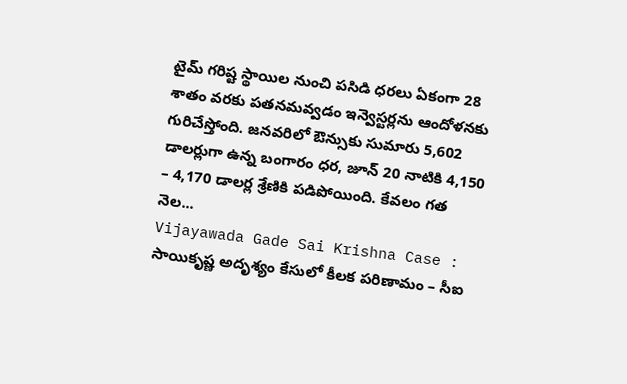టైమ్ గరిష్ట స్థాయిల నుంచి పసిడి ధరలు ఏకంగా 28 శాతం వరకు పతనమవ్వడం ఇన్వెస్టర్లను ఆందోళనకు గురిచేస్తోంది. జనవరిలో ఔన్సుకు సుమారు 5,602 డాలర్లుగా ఉన్న బంగారం ధర, జూన్ 20 నాటికి 4,150 – 4,170 డాలర్ల శ్రేణికి పడిపోయింది. కేవలం గత నెల...
Vijayawada Gade Sai Krishna Case : సాయికృష్ణ అదృశ్యం కేసులో కీలక పరిణామం – సీఐ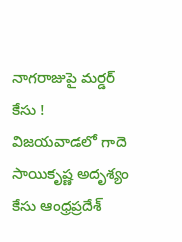నాగరాజుపై మర్డర్ కేసు !
విజయవాడలో గాదె సాయికృష్ణ అదృశ్యం కేసు ఆంధ్రప్రదేశ్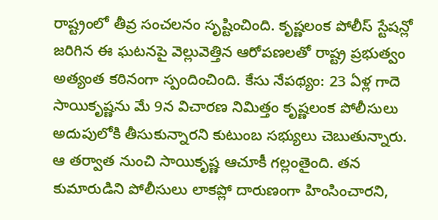రాష్ట్రంలో తీవ్ర సంచలనం సృష్టించింది. కృష్ణలంక పోలీస్ స్టేషన్లో జరిగిన ఈ ఘటనపై వెల్లువెత్తిన ఆరోపణలతో రాష్ట్ర ప్రభుత్వం అత్యంత కఠినంగా స్పందించింది. కేసు నేపథ్యం: 23 ఏళ్ల గాదె సాయికృష్ణను మే 9న విచారణ నిమిత్తం కృష్ణలంక పోలీసులు అదుపులోకి తీసుకున్నారని కుటుంబ సభ్యులు చెబుతున్నారు. ఆ తర్వాత నుంచి సాయికృష్ణ ఆచూకీ గల్లంతైంది. తన కుమారుడిని పోలీసులు లాకప్లో దారుణంగా హింసించారని,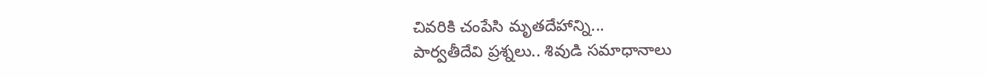చివరికి చంపేసి మృతదేహాన్ని...
పార్వతీదేవి ప్రశ్నలు.. శివుడి సమాధానాలు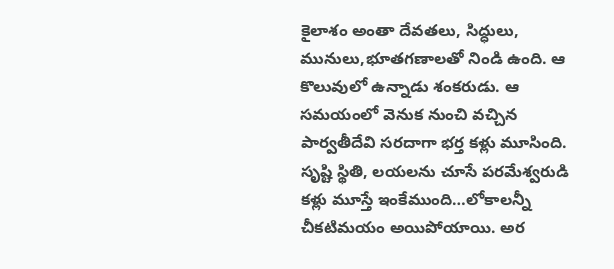కైలాశం అంతా దేవతలు, సిద్ధులు, మునులు,భూతగణాలతో నిండి ఉంది. ఆ కొలువులో ఉన్నాడు శంకరుడు. ఆ సమయంలో వెనుక నుంచి వచ్చిన పార్వతీదేవి సరదాగా భర్త కళ్లు మూసింది. సృష్టి స్థితి, లయలను చూసే పరమేశ్వరుడి కళ్లు మూస్తే ఇంకేముంది…లోకాలన్నీ చీకటిమయం అయిపోయాయి. అర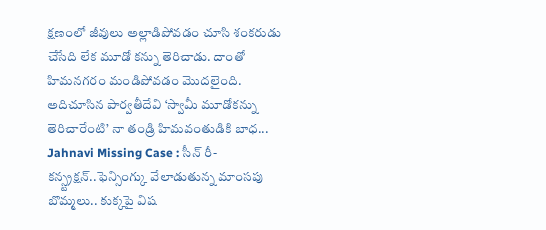క్షణంలో జీవులు అల్లాడిపోవడం చూసి శంకరుడు చేసేది లేక మూడో కన్ను తెరిచాడు. దాంతో హిమనగరం మండిపోవడం మొదలైంది. అదిచూసిన పార్వతీదేవి ‘స్వామీ మూడోకన్ను తెరిచారేంటి’ నా తండ్రి హిమవంతుడికి బాధ...
Jahnavi Missing Case : సీన్ రీ-కన్స్ట్రక్షన్..ఫెన్సింగ్కు వేలాడుతున్న మాంసపు బొమ్మలు.. కుక్కపై విష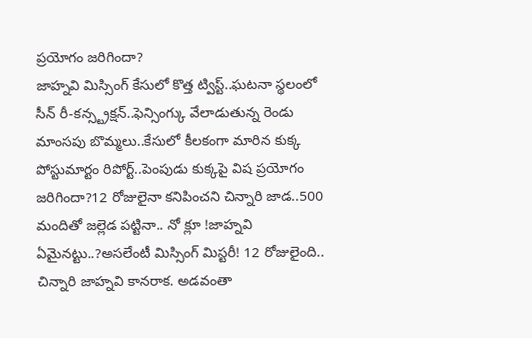ప్రయోగం జరిగిందా?
జాహ్నవి మిస్సింగ్ కేసులో కొత్త ట్విస్ట్..ఘటనా స్థలంలో సీన్ రీ-కన్స్ట్రక్షన్..ఫెన్సింగ్కు వేలాడుతున్న రెండు మాంసపు బొమ్మలు..కేసులో కీలకంగా మారిన కుక్క పోస్టుమార్టం రిపోర్ట్..పెంపుడు కుక్కపై విష ప్రయోగం జరిగిందా?12 రోజులైనా కనిపించని చిన్నారి జాడ..500 మందితో జల్లెడ పట్టినా.. నో క్లూ !జాహ్నవి ఏమైనట్టు..?అసలేంటీ మిస్సింగ్ మిస్టరీ! 12 రోజులైంది.. చిన్నారి జాహ్నవి కానరాక. అడవంతా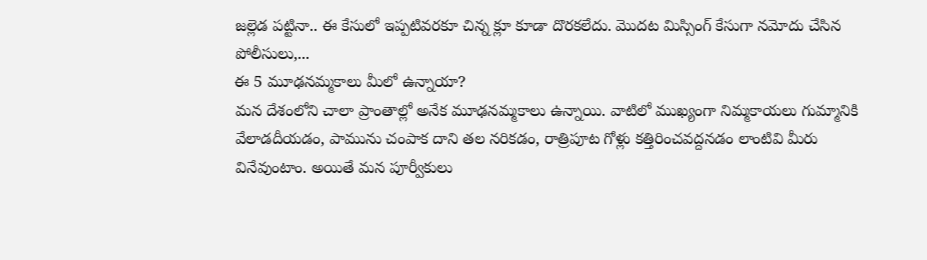జల్లెడ పట్టినా.. ఈ కేసులో ఇప్పటివరకూ చిన్న క్లూ కూడా దొరకలేదు. మొదట మిస్సింగ్ కేసుగా నమోదు చేసిన పోలీసులు,...
ఈ 5 మూఢనమ్మకాలు మీలో ఉన్నాయా?
మన దేశంలోని చాలా ప్రాంతాల్లో అనేక మూఢనమ్మకాలు ఉన్నాయి. వాటిలో ముఖ్యంగా నిమ్మకాయలు గుమ్మానికి వేలాడదీయడం, పామును చంపాక దాని తల నరికడం, రాత్రిపూట గోళ్లు కత్తిరించవద్దనడం లాంటివి మీరు వినేవుంటాం. అయితే మన పూర్వీకులు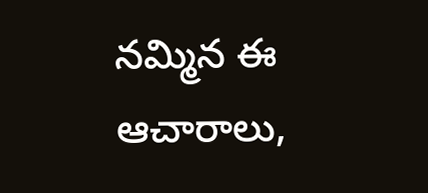నమ్మిన ఈ ఆచారాలు,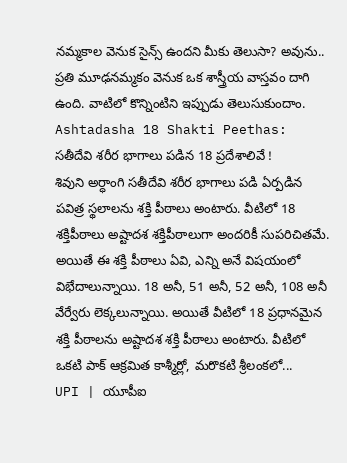నమ్మకాల వెనుక సైన్స్ ఉందని మీకు తెలుసా? అవును.. ప్రతి మూఢనమ్మకం వెనుక ఒక శాస్త్రీయ వాస్తవం దాగి ఉంది. వాటిలో కొన్నింటిని ఇప్పుడు తెలుసుకుందాం.
Ashtadasha 18 Shakti Peethas: సతీదేవి శరీర భాగాలు పడిన 18 ప్రదేశాలివే !
శివుని అర్ధాంగి సతీదేవి శరీర భాగాలు పడి ఏర్పడిన పవిత్ర స్థలాలను శక్తి పీఠాలు అంటారు. వీటిలో 18 శక్తిపీఠాలు అష్టాదశ శక్తిపీఠాలుగా అందరికీ సుపరిచితమే. అయితే ఈ శక్తి పీఠాలు ఏవి, ఎన్ని అనే విషయంలో విభేదాలున్నాయి. 18 అనీ, 51 అనీ, 52 అనీ, 108 అనీ వేర్వేరు లెక్కలున్నాయి. అయితే వీటిలో 18 ప్రధానమైన శక్తి పీఠాలను అష్టాదశ శక్తి పీఠాలు అంటారు. వీటిలో ఒకటి పాక్ ఆక్రమిత కాశ్మీర్లో, మరొకటి శ్రీలంకలో...
UPI | యూపీఐ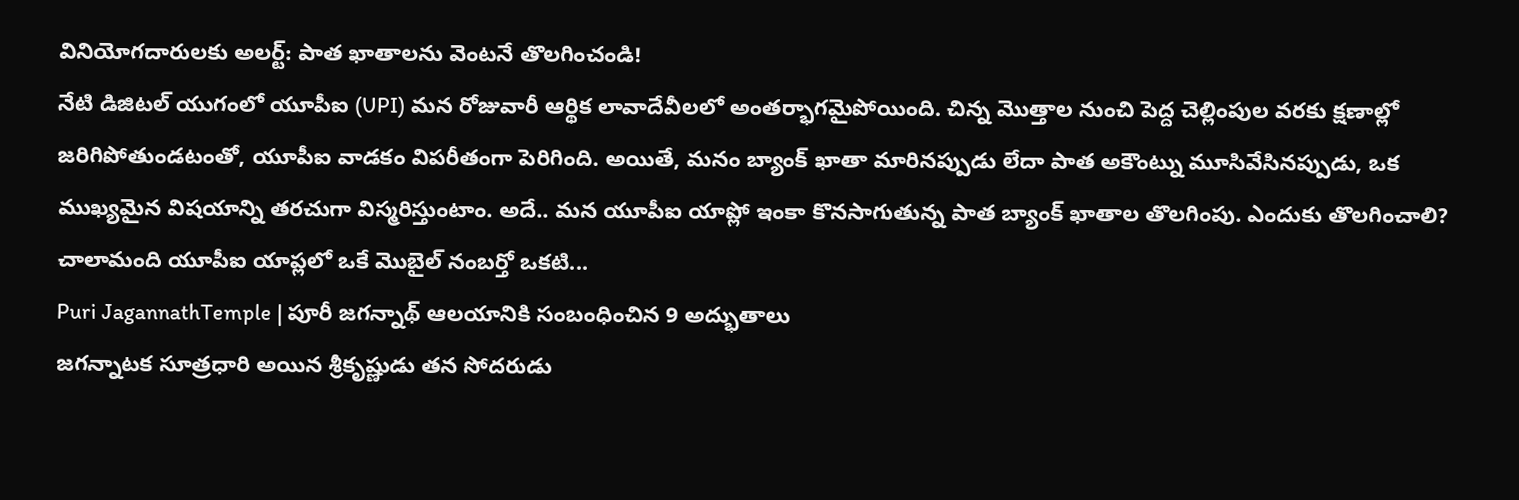వినియోగదారులకు అలర్ట్: పాత ఖాతాలను వెంటనే తొలగించండి!
నేటి డిజిటల్ యుగంలో యూపీఐ (UPI) మన రోజువారీ ఆర్థిక లావాదేవీలలో అంతర్భాగమైపోయింది. చిన్న మొత్తాల నుంచి పెద్ద చెల్లింపుల వరకు క్షణాల్లో జరిగిపోతుండటంతో, యూపీఐ వాడకం విపరీతంగా పెరిగింది. అయితే, మనం బ్యాంక్ ఖాతా మారినప్పుడు లేదా పాత అకౌంట్ను మూసివేసినప్పుడు, ఒక ముఖ్యమైన విషయాన్ని తరచుగా విస్మరిస్తుంటాం. అదే.. మన యూపీఐ యాప్లో ఇంకా కొనసాగుతున్న పాత బ్యాంక్ ఖాతాల తొలగింపు. ఎందుకు తొలగించాలి? చాలామంది యూపీఐ యాప్లలో ఒకే మొబైల్ నంబర్తో ఒకటి...
Puri JagannathTemple | పూరీ జగన్నాథ్ ఆలయానికి సంబంధించిన 9 అద్భుతాలు
జగన్నాటక సూత్రధారి అయిన శ్రీకృష్ణుడు తన సోదరుడు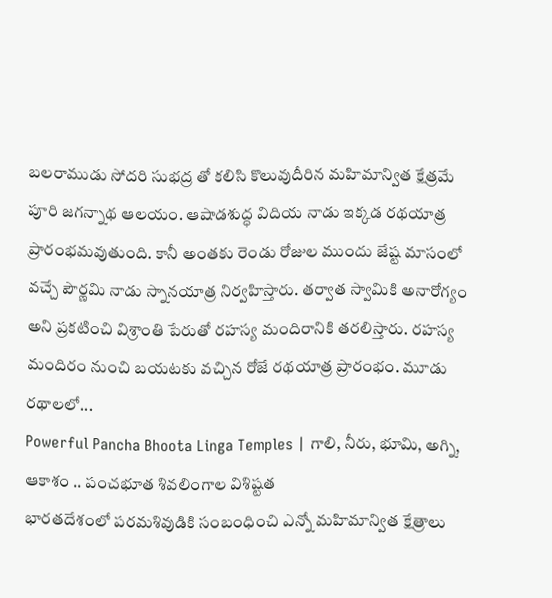బలరాముడు సోదరి సుభద్ర తో కలిసి కొలువుదీరిన మహిమాన్విత క్షేత్రమే పూరి జగన్నాథ ఆలయం. ఆషాడశుద్ధ విదియ నాడు ఇక్కడ రథయాత్ర ప్రారంభమవుతుంది. కానీ అంతకు రెండు రోజుల ముందు జేష్ట మాసంలో వచ్చే పౌర్ణమి నాడు స్నానయాత్ర నిర్వహిస్తారు. తర్వాత స్వామికి అనారోగ్యం అని ప్రకటించి విశ్రాంతి పేరుతో రహస్య మందిరానికి తరలిస్తారు. రహస్య మందిరం నుంచి బయటకు వచ్చిన రోజే రథయాత్ర ప్రారంభం. మూడు రథాలలో...
Powerful Pancha Bhoota Linga Temples | గాలి, నీరు, భూమి, అగ్ని, ఆకాశం .. పంచభూత శివలింగాల విశిష్టత
భారతదేశంలో పరమశివుడికి సంబంధించి ఎన్నో మహిమాన్విత క్షేత్రాలు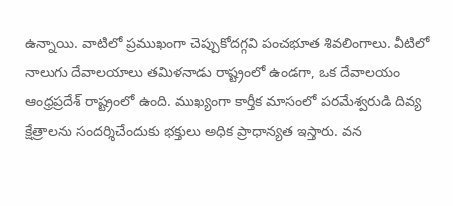ఉన్నాయి. వాటిలో ప్రముఖంగా చెప్పుకోదగ్గవి పంచభూత శివలింగాలు. వీటిలో నాలుగు దేవాలయాలు తమిళనాడు రాష్ట్రంలో ఉండగా, ఒక దేవాలయం ఆంధ్రప్రదేశ్ రాష్ట్రంలో ఉంది. ముఖ్యంగా కార్తీక మాసంలో పరమేశ్వరుడి దివ్య క్షేత్రాలను సందర్శిచేందుకు భక్తులు అధిక ప్రాధాన్యత ఇస్తారు. వన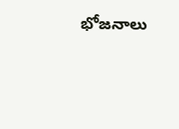భోజనాలు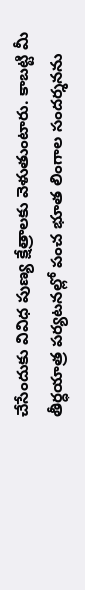చేసేందుకు వివిధ పుణ్య క్షేత్రాలకు వెళుతుంటారు. కాబట్టి మీ తీర్ధయాత్ర పర్యటనల్లో పంచ భూత లింగాల సందర్శనను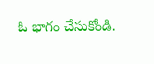ఓ భాగం చేసుకోండి.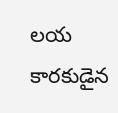లయ కారకుడైన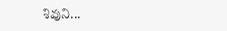శివుని...